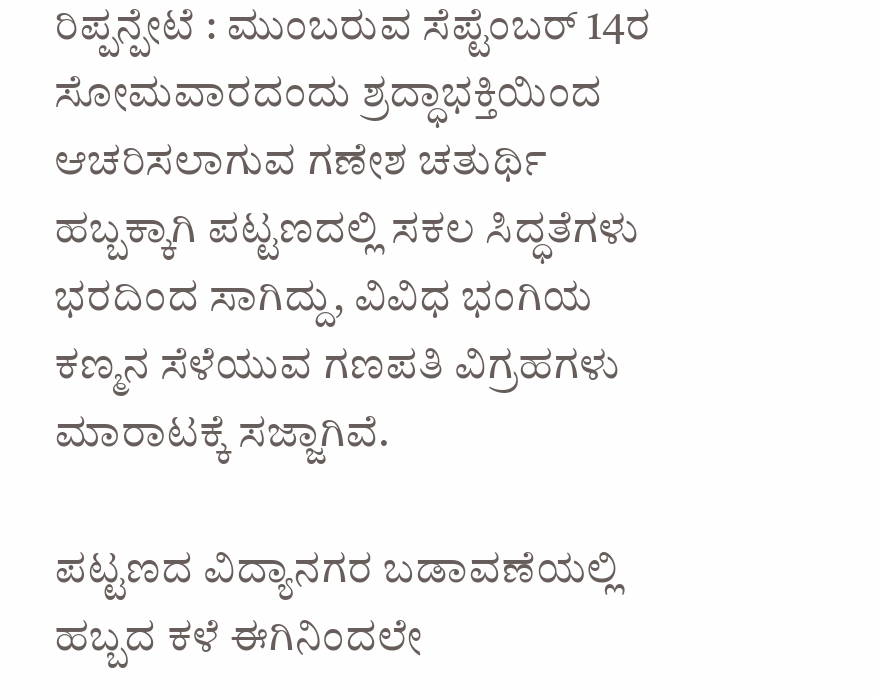ರಿಪ್ಪನ್ಪೇಟೆ : ಮುಂಬರುವ ಸೆಪ್ಟೆಂಬರ್ 14ರ ಸೋಮವಾರದಂದು ಶ್ರದ್ಧಾಭಕ್ತಿಯಿಂದ ಆಚರಿಸಲಾಗುವ ಗಣೇಶ ಚತುರ್ಥಿ ಹಬ್ಬಕ್ಕಾಗಿ ಪಟ್ಟಣದಲ್ಲಿ ಸಕಲ ಸಿದ್ಧತೆಗಳು ಭರದಿಂದ ಸಾಗಿದ್ದು, ವಿವಿಧ ಭಂಗಿಯ ಕಣ್ಮನ ಸೆಳೆಯುವ ಗಣಪತಿ ವಿಗ್ರಹಗಳು ಮಾರಾಟಕ್ಕೆ ಸಜ್ಜಾಗಿವೆ.

ಪಟ್ಟಣದ ವಿದ್ಯಾನಗರ ಬಡಾವಣೆಯಲ್ಲಿ ಹಬ್ಬದ ಕಳೆ ಈಗಿನಿಂದಲೇ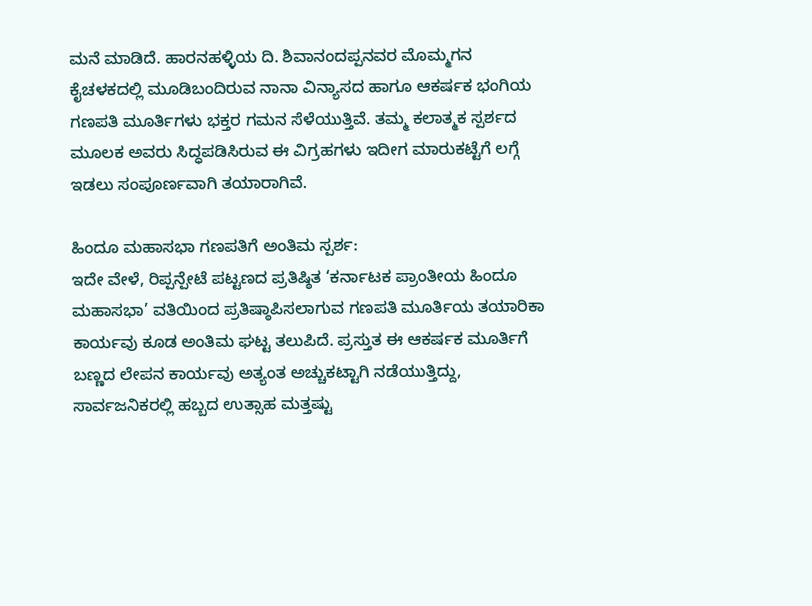ಮನೆ ಮಾಡಿದೆ. ಹಾರನಹಳ್ಳಿಯ ದಿ. ಶಿವಾನಂದಪ್ಪನವರ ಮೊಮ್ಮಗನ ಕೈಚಳಕದಲ್ಲಿ ಮೂಡಿಬಂದಿರುವ ನಾನಾ ವಿನ್ಯಾಸದ ಹಾಗೂ ಆಕರ್ಷಕ ಭಂಗಿಯ ಗಣಪತಿ ಮೂರ್ತಿಗಳು ಭಕ್ತರ ಗಮನ ಸೆಳೆಯುತ್ತಿವೆ. ತಮ್ಮ ಕಲಾತ್ಮಕ ಸ್ಪರ್ಶದ ಮೂಲಕ ಅವರು ಸಿದ್ಧಪಡಿಸಿರುವ ಈ ವಿಗ್ರಹಗಳು ಇದೀಗ ಮಾರುಕಟ್ಟೆಗೆ ಲಗ್ಗೆ ಇಡಲು ಸಂಪೂರ್ಣವಾಗಿ ತಯಾರಾಗಿವೆ.

ಹಿಂದೂ ಮಹಾಸಭಾ ಗಣಪತಿಗೆ ಅಂತಿಮ ಸ್ಪರ್ಶ:
ಇದೇ ವೇಳೆ, ರಿಪ್ಪನ್ಪೇಟೆ ಪಟ್ಟಣದ ಪ್ರತಿಷ್ಠಿತ ‘ಕರ್ನಾಟಕ ಪ್ರಾಂತೀಯ ಹಿಂದೂ ಮಹಾಸಭಾ’ ವತಿಯಿಂದ ಪ್ರತಿಷ್ಠಾಪಿಸಲಾಗುವ ಗಣಪತಿ ಮೂರ್ತಿಯ ತಯಾರಿಕಾ ಕಾರ್ಯವು ಕೂಡ ಅಂತಿಮ ಘಟ್ಟ ತಲುಪಿದೆ. ಪ್ರಸ್ತುತ ಈ ಆಕರ್ಷಕ ಮೂರ್ತಿಗೆ ಬಣ್ಣದ ಲೇಪನ ಕಾರ್ಯವು ಅತ್ಯಂತ ಅಚ್ಚುಕಟ್ಟಾಗಿ ನಡೆಯುತ್ತಿದ್ದು, ಸಾರ್ವಜನಿಕರಲ್ಲಿ ಹಬ್ಬದ ಉತ್ಸಾಹ ಮತ್ತಷ್ಟು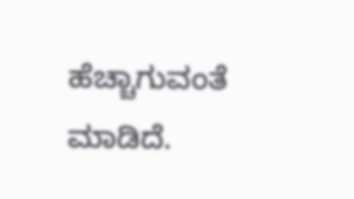ಹೆಚ್ಚಾಗುವಂತೆ ಮಾಡಿದೆ.